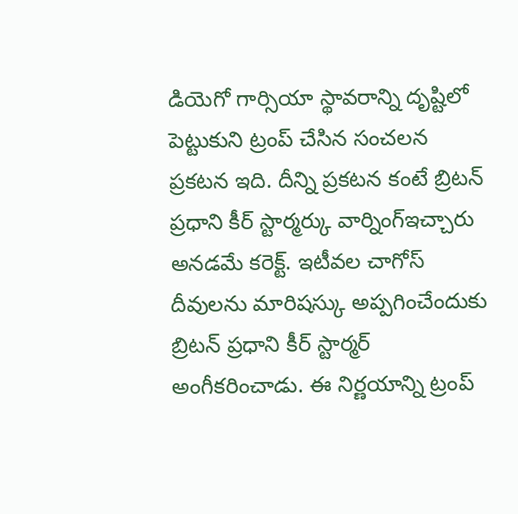డియెగో గార్సియా స్థావరాన్ని దృష్టిలో పెట్టుకుని ట్రంప్ చేసిన సంచలన ప్రకటన ఇది. దీన్ని ప్రకటన కంటే బ్రిటన్ ప్రధాని కీర్ స్టార్మర్కు వార్నింగ్ఇచ్చారు అనడమే కరెక్ట్. ఇటీవల చాగోస్ దీవులను మారిషస్కు అప్పగించేందుకు బ్రిటన్ ప్రధాని కీర్ స్టార్మర్ అంగీకరించాడు. ఈ నిర్ణయాన్ని ట్రంప్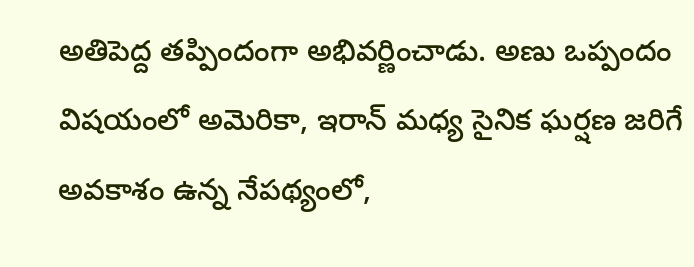అతిపెద్ద తప్పిందంగా అభివర్ణించాడు. అణు ఒప్పందం విషయంలో అమెరికా, ఇరాన్ మధ్య సైనిక ఘర్షణ జరిగే అవకాశం ఉన్న నేపథ్యంలో,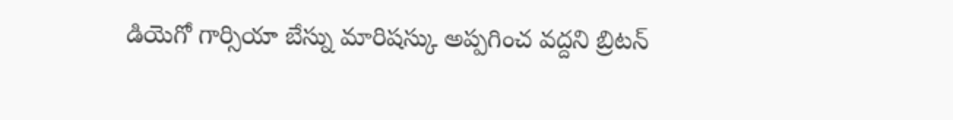డియెగో గార్సియా బేస్ను మారిషస్కు అప్పగించ వద్దని బ్రిటన్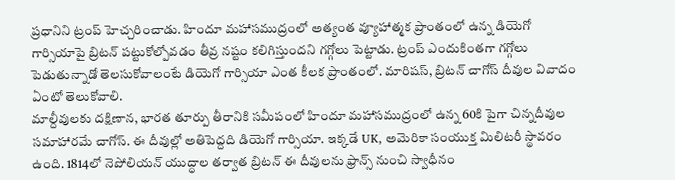ప్రధానిని ట్రంప్ హెచ్చరించాడు. హిందూ మహాసముద్రంలో అత్యంత వ్యూహాత్మక ప్రాంతంలో ఉన్న డియెగో గార్సియాపై బ్రిటన్ పట్టుకోల్పోవడం తీవ్ర నష్టం కలిగిస్తుందని గగ్గోలు పెట్టాడు. ట్రంప్ ఎందుకింతగా గగ్గోలు పెడుతున్నాడో తెలసుకోవాలంటే డియెగో గార్సియా ఎంత కీలక ప్రాంతంలో. మారిషస్, బ్రిటన్ చాగోస్ దీవుల వివాదం ఏంటో తెలుకోవాలి.
మాల్దీవులకు దక్షిణాన, భారత తూర్పు తీరానికి సమీపంలో హిందూ మహాసముద్రంలో ఉన్న 60కి పైగా చిన్నదీవుల సమాహారమే చాగోస్. ఈ దీవుల్లో అతిపెద్దది డియెగో గార్సియా. ఇక్కడే UK, అమెరికా సంయుక్త మిలిటరీ స్థావరం ఉంది. 1814లో నెపోలియన్ యుద్ధాల తర్వాత బ్రిటన్ ఈ దీవులను ఫ్రాన్స్ నుంచి స్వాధీనం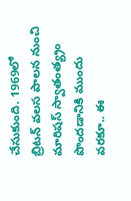చేసుకుంది. 1969లో బ్రిటన్ వలస పాలన నుంచి మారిషస్ స్వాతంత్య్రం పొందడానికి ముందు వరకూ.. ఈ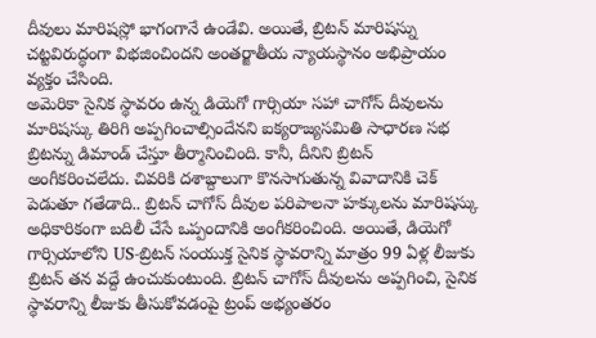దీవులు మారిషస్లో భాగంగానే ఉండేవి. అయితే, బ్రిటన్ మారిషస్ను చట్టవిరుద్ధంగా విభజించిందని అంతర్జాతీయ న్యాయస్థానం అభిప్రాయం వ్యక్తం చేసింది.
అమెరికా సైనిక స్థావరం ఉన్న డియెగో గార్సియా సహా చాగోస్ దీవులను మారిషస్కు తిరిగి అప్పగించాల్సిందేనని ఐక్యరాజ్యసమితి సాధారణ సభ బ్రిటన్ను డిమాండ్ చేస్తూ తీర్మానించింది. కానీ, దీనిని బ్రిటన్ అంగీకరించలేదు. చివరికి దశాబ్దాలుగా కొనసాగుతున్న వివాదానికి చెక్ పెడుతూ గతేడాది.. బ్రిటన్ చాగోస్ దీవుల పరిపాలనా హక్కులను మారిషస్కు అధికారికంగా బదిలీ చేసే ఒప్పందానికి అంగీకరించింది. అయితే, డియెగో గార్సియాలోని US-బ్రిటన్ సంయుక్త సైనిక స్థావరాన్ని మాత్రం 99 ఏళ్ల లీజుకు బ్రిటన్ తన వద్దే ఉంచుకుంటుంది. బ్రిటన్ చాగోస్ దీవులను అప్పగించి, సైనిక స్థావరాన్ని లీజుకు తీసుకోవడంపై ట్రంప్ అభ్యంతరం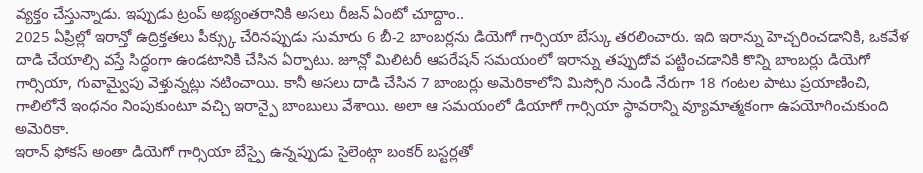వ్యక్తం చేస్తున్నాడు. ఇప్పుడు ట్రంప్ అభ్యంతరానికి అసలు రీజన్ ఏంటో చూద్దాం..
2025 ఏప్రిల్లో ఇరాన్తో ఉద్రిక్తతలు పీక్స్కు చేరినప్పుడు సుమారు 6 బీ-2 బాంబర్లను డియెగో గార్సియా బేస్కు తరలించారు. ఇది ఇరాన్ను హెచ్చరించడానికి, ఒకవేళ దాడి చేయాల్సి వస్తే సిద్ధంగా ఉండటానికి చేసిన ఏర్పాటు. జూన్లో మిలిటరీ ఆపరేషన్ సమయంలో ఇరాన్ను తప్పుదోవ పట్టించడానికి కొన్ని బాంబర్లు డియెగో గార్సియా, గువామ్వైపు వెళ్తున్నట్లు నటించాయి. కానీ అసలు దాడి చేసిన 7 బాంబర్లు అమెరికాలోని మిస్సోరి నుండి నేరుగా 18 గంటల పాటు ప్రయాణించి, గాలిలోనే ఇంధనం నింపుకుంటూ వచ్చి ఇరాన్పై బాంబులు వేశాయి. అలా ఆ సమయంలో డియాగో గార్సియా స్థావరాన్ని వ్యూమాత్మకంగా ఉపయోగించుకుంది అమెరికా.
ఇరాన్ ఫోకస్ అంతా డియెగో గార్సియా బేస్పై ఉన్నప్పుడు సైలెంట్గా బంకర్ బస్టర్లతో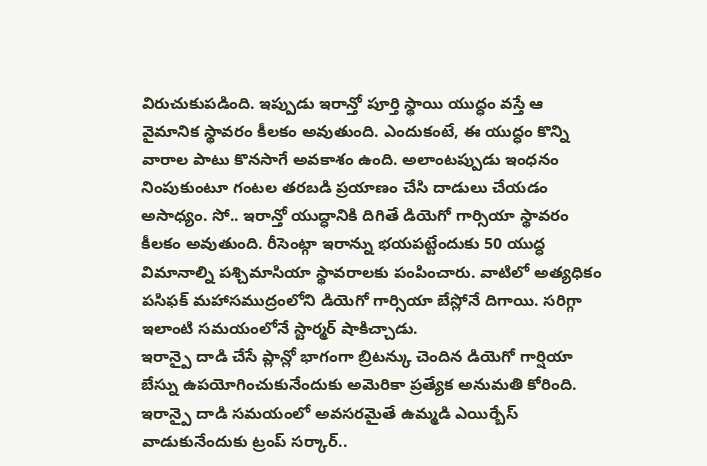విరుచుకుపడింది. ఇప్పుడు ఇరాన్తో పూర్తి స్థాయి యుద్ధం వస్తే ఆ వైమానిక స్థావరం కీలకం అవుతుంది. ఎందుకంటే, ఈ యుద్ధం కొన్ని వారాల పాటు కొనసాగే అవకాశం ఉంది. అలాంటప్పుడు ఇంధనం నింపుకుంటూ గంటల తరబడి ప్రయాణం చేసి దాడులు చేయడం అసాధ్యం. సో.. ఇరాన్తో యుద్ధానికి దిగితే డియెగో గార్సియా స్థావరం కీలకం అవుతుంది. రీసెంట్గా ఇరాన్ను భయపట్టేందుకు 50 యుద్ధ విమానాల్ని పశ్చిమాసియా స్థావరాలకు పంపించారు. వాటిలో అత్యధికం పసిఫక్ మహాసముద్రంలోని డియెగో గార్సియా బేస్లోనే దిగాయి. సరిగ్గా ఇలాంటి సమయంలోనే స్టార్మర్ షాకిచ్చాడు.
ఇరాన్పై దాడి చేసే ప్లాన్లో భాగంగా బ్రిటన్కు చెందిన డియెగో గార్షియా బేస్ను ఉపయోగించుకునేందుకు అమెరికా ప్రత్యేక అనుమతి కోరింది. ఇరాన్పై దాడి సమయంలో అవసరమైతే ఉమ్మడి ఎయిర్బేస్ వాడుకునేందుకు ట్రంప్ సర్కార్..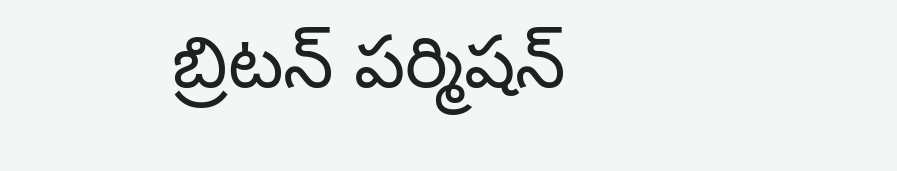బ్రిటన్ పర్మిషన్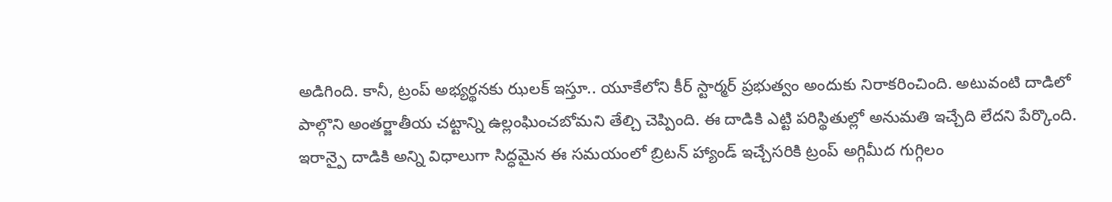అడిగింది. కానీ, ట్రంప్ అభ్యర్థనకు ఝలక్ ఇస్తూ.. యూకేలోని కీర్ స్టార్మర్ ప్రభుత్వం అందుకు నిరాకరించింది. అటువంటి దాడిలో పాల్గొని అంతర్జాతీయ చట్టాన్ని ఉల్లంఘించబోమని తేల్చి చెప్పింది. ఈ దాడికి ఎట్టి పరిస్థితుల్లో అనుమతి ఇచ్చేది లేదని పేర్కొంది.
ఇరాన్పై దాడికి అన్ని విధాలుగా సిద్ధమైన ఈ సమయంలో బ్రిటన్ హ్యాండ్ ఇచ్చేసరికి ట్రంప్ అగ్గిమీద గుగ్గిలం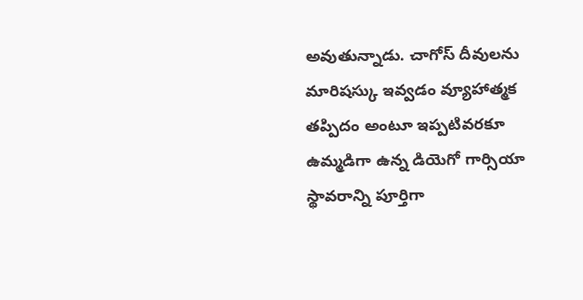అవుతున్నాడు. చాగోస్ దీవులను మారిషస్కు ఇవ్వడం వ్యూహాత్మక తప్పిదం అంటూ ఇప్పటివరకూ ఉమ్మడిగా ఉన్న డియెగో గార్సియా స్థావరాన్ని పూర్తిగా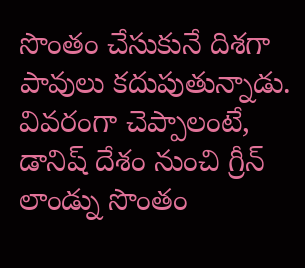సొంతం చేసుకునే దిశగా పావులు కదుపుతున్నాడు. వివరంగా చెప్పాలంటే, డానిష్ దేశం నుంచి గ్రీన్ లాండ్ను సొంతం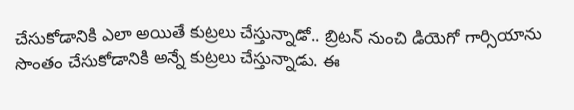చేసుకోడానికి ఎలా అయితే కుట్రలు చేస్తున్నాడో.. బ్రిటన్ నుంచి డియెగో గార్సియాను సొంతం చేసుకోడానికి అన్నే కుట్రలు చేస్తున్నాడు. ఈ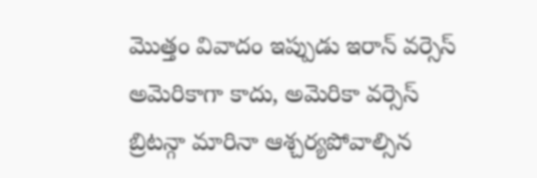మొత్తం వివాదం ఇప్పుడు ఇరాన్ వర్సెస్ అమెరికాగా కాదు, అమెరికా వర్సెస్ బ్రిటన్గా మారినా ఆశ్చర్యపోవాల్సిన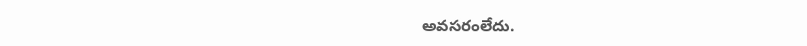అవసరంలేదు.